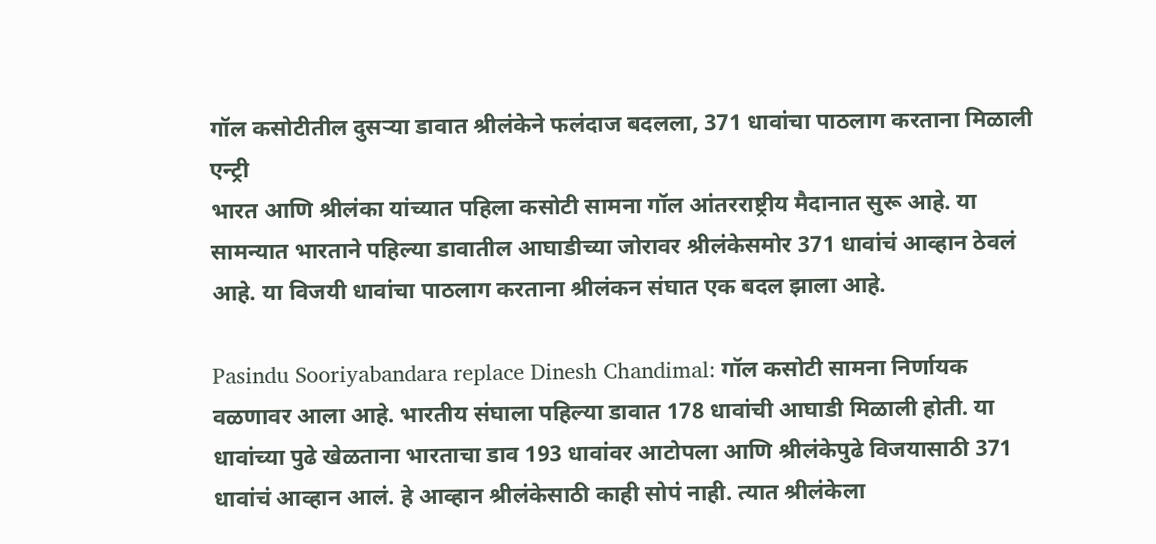गॉल कसोटीतील दुसऱ्या डावात श्रीलंकेने फलंदाज बदलला, 371 धावांचा पाठलाग करताना मिळाली एन्ट्री
भारत आणि श्रीलंका यांच्यात पहिला कसोटी सामना गॉल आंतरराष्ट्रीय मैदानात सुरू आहे. या सामन्यात भारताने पहिल्या डावातील आघाडीच्या जोरावर श्रीलंकेसमोर 371 धावांचं आव्हान ठेवलं आहे. या विजयी धावांचा पाठलाग करताना श्रीलंकन संघात एक बदल झाला आहे.

Pasindu Sooriyabandara replace Dinesh Chandimal: गॉल कसोटी सामना निर्णायक वळणावर आला आहे. भारतीय संघाला पहिल्या डावात 178 धावांची आघाडी मिळाली होती. या धावांच्या पुढे खेळताना भारताचा डाव 193 धावांवर आटोपला आणि श्रीलंकेपुढे विजयासाठी 371 धावांचं आव्हान आलं. हे आव्हान श्रीलंकेसाठी काही सोपं नाही. त्यात श्रीलंकेला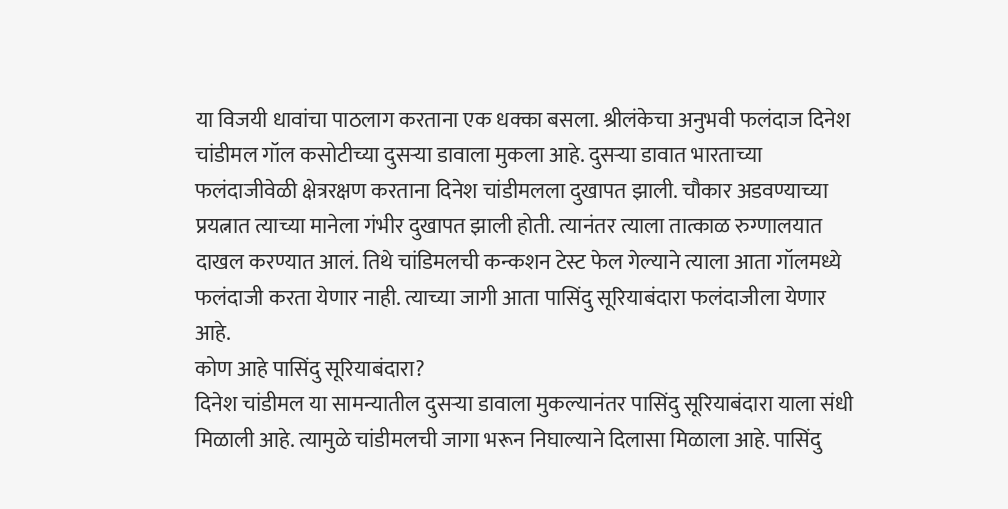या विजयी धावांचा पाठलाग करताना एक धक्का बसला. श्रीलंकेचा अनुभवी फलंदाज दिनेश चांडीमल गॉल कसोटीच्या दुसऱ्या डावाला मुकला आहे. दुसऱ्या डावात भारताच्या फलंदाजीवेळी क्षेत्ररक्षण करताना दिनेश चांडीमलला दुखापत झाली. चौकार अडवण्याच्या प्रयत्नात त्याच्या मानेला गंभीर दुखापत झाली होती. त्यानंतर त्याला तात्काळ रुग्णालयात दाखल करण्यात आलं. तिथे चांडिमलची कन्कशन टेस्ट फेल गेल्याने त्याला आता गॉलमध्ये फलंदाजी करता येणार नाही. त्याच्या जागी आता पासिंदु सूरियाबंदारा फलंदाजीला येणार आहे.
कोण आहे पासिंदु सूरियाबंदारा?
दिनेश चांडीमल या सामन्यातील दुसऱ्या डावाला मुकल्यानंतर पासिंदु सूरियाबंदारा याला संधी मिळाली आहे. त्यामुळे चांडीमलची जागा भरून निघाल्याने दिलासा मिळाला आहे. पासिंदु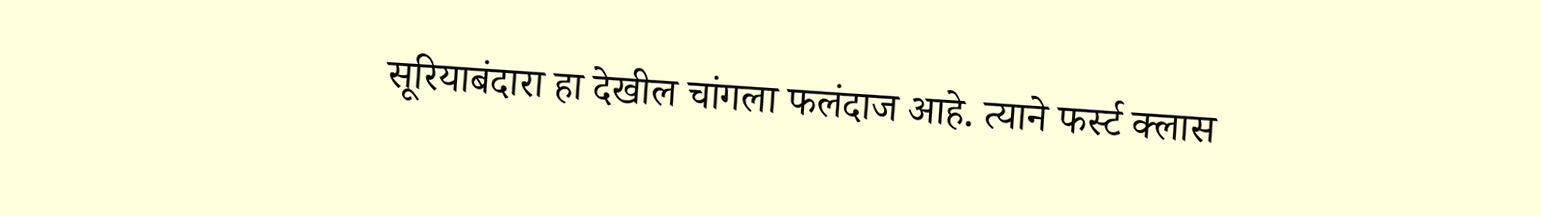सूरियाबंदारा हा देखील चांगला फलंदाज आहे. त्याने फर्स्ट क्लास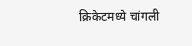क्रिकेटमध्ये चांगली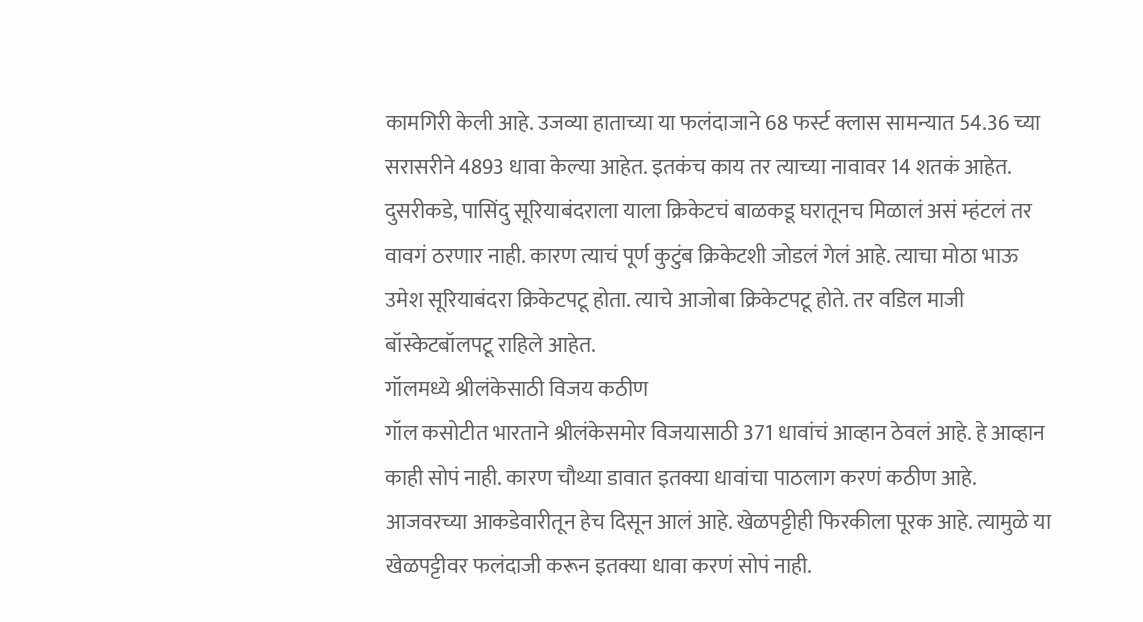कामगिरी केली आहे. उजव्या हाताच्या या फलंदाजाने 68 फर्स्ट क्लास सामन्यात 54.36 च्या सरासरीने 4893 धावा केल्या आहेत. इतकंच काय तर त्याच्या नावावर 14 शतकं आहेत. दुसरीकडे, पासिंदु सूरियाबंदराला याला क्रिकेटचं बाळकडू घरातूनच मिळालं असं म्हंटलं तर वावगं ठरणार नाही. कारण त्याचं पूर्ण कुटुंब क्रिकेटशी जोडलं गेलं आहे. त्याचा मोठा भाऊ उमेश सूरियाबंदरा क्रिकेटपटू होता. त्याचे आजोबा क्रिकेटपटू होते. तर वडिल माजी बॉस्केटबॉलपटू राहिले आहेत.
गॉलमध्ये श्रीलंकेसाठी विजय कठीण
गॉल कसोटीत भारताने श्रीलंकेसमोर विजयासाठी 371 धावांचं आव्हान ठेवलं आहे. हे आव्हान काही सोपं नाही. कारण चौथ्या डावात इतक्या धावांचा पाठलाग करणं कठीण आहे. आजवरच्या आकडेवारीतून हेच दिसून आलं आहे. खेळपट्टीही फिरकीला पूरक आहे. त्यामुळे या खेळपट्टीवर फलंदाजी करून इतक्या धावा करणं सोपं नाही.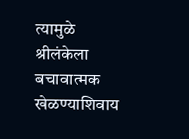त्यामुळे श्रीलंकेला बचावात्मक खेळण्याशिवाय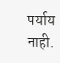पर्याय नाही.